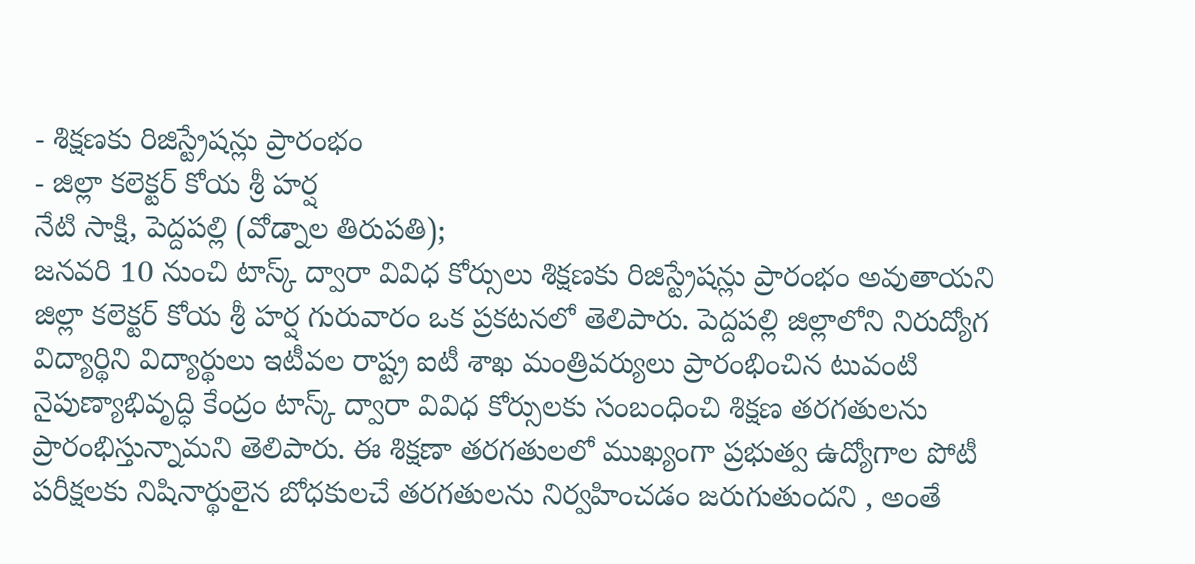- శిక్షణకు రిజిస్ట్రేషన్లు ప్రారంభం
- జిల్లా కలెక్టర్ కోయ శ్రీ హర్ష
నేటి సాక్షి, పెద్దపల్లి (వోడ్నాల తిరుపతి);
జనవరి 10 నుంచి టాస్క్ ద్వారా వివిధ కోర్సులు శిక్షణకు రిజిస్ట్రేషన్లు ప్రారంభం అవుతాయని జిల్లా కలెక్టర్ కోయ శ్రీ హర్ష గురువారం ఒక ప్రకటనలో తెలిపారు. పెద్దపల్లి జిల్లాలోని నిరుద్యోగ విద్యార్థిని విద్యార్థులు ఇటీవల రాష్ట్ర ఐటీ శాఖ మంత్రివర్యులు ప్రారంభించిన టువంటి నైపుణ్యాభివృద్ధి కేంద్రం టాస్క్ ద్వారా వివిధ కోర్సులకు సంబంధించి శిక్షణ తరగతులను ప్రారంభిస్తున్నామని తెలిపారు. ఈ శిక్షణా తరగతులలో ముఖ్యంగా ప్రభుత్వ ఉద్యోగాల పోటీ పరీక్షలకు నిషినార్థులైన బోధకులచే తరగతులను నిర్వహించడం జరుగుతుందని , అంతే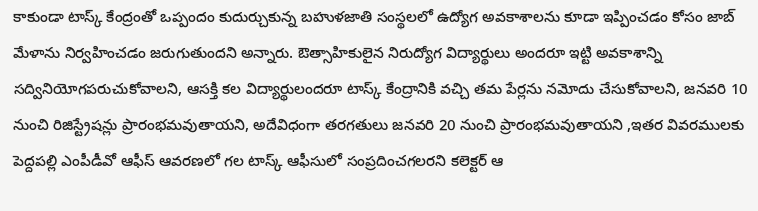కాకుండా టాస్క్ కేంద్రంతో ఒప్పందం కుదుర్చుకున్న బహుళజాతి సంస్థలలో ఉద్యోగ అవకాశాలను కూడా ఇప్పించడం కోసం జాబ్ మేళాను నిర్వహించడం జరుగుతుందని అన్నారు. ఔత్సాహికులైన నిరుద్యోగ విద్యార్థులు అందరూ ఇట్టి అవకాశాన్ని సద్వినియోగపరుచుకోవాలని, ఆసక్తి కల విద్యార్థులందరూ టాస్క్ కేంద్రానికి వచ్చి తమ పేర్లను నమోదు చేసుకోవాలని, జనవరి 10 నుంచి రిజిస్ట్రేషన్లు ప్రారంభమవుతాయని, అదేవిధంగా తరగతులు జనవరి 20 నుంచి ప్రారంభమవుతాయని ,ఇతర వివరములకు పెద్దపల్లి ఎంపీడీవో ఆఫీస్ ఆవరణలో గల టాస్క్ ఆఫీసులో సంప్రదించగలరని కలెక్టర్ ఆ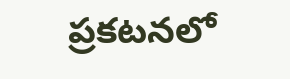ప్రకటనలో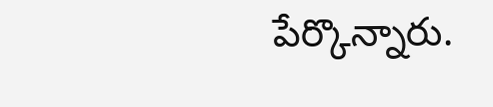పేర్కొన్నారు.